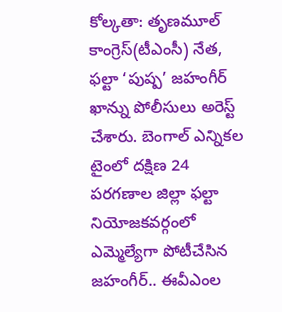కోల్కతా: తృణమూల్ కాంగ్రెస్(టీఎంసీ) నేత, ఫల్టా ‘పుష్ప’ జహంగీర్ ఖాన్ను పోలీసులు అరెస్ట్ చేశారు. బెంగాల్ ఎన్నికల టైంలో దక్షిణ 24 పరగణాల జిల్లా ఫల్టా నియోజకవర్గంలో ఎమ్మెల్యేగా పోటీచేసిన జహంగీర్.. ఈవీఎంల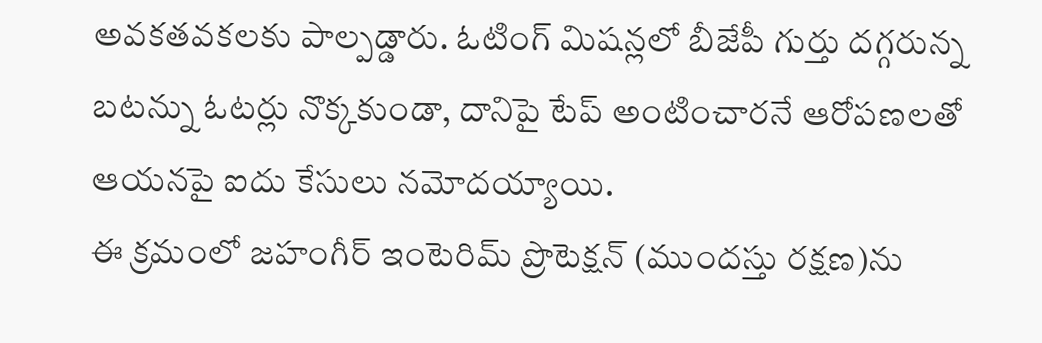అవకతవకలకు పాల్పడ్డారు. ఓటింగ్ మిషన్లలో బీజేపీ గుర్తు దగ్గరున్న బటన్ను ఓటర్లు నొక్కకుండా, దానిపై టేప్ అంటించారనే ఆరోపణలతో ఆయనపై ఐదు కేసులు నమోదయ్యాయి.
ఈ క్రమంలో జహంగీర్ ఇంటెరిమ్ ప్రొటెక్షన్ (ముందస్తు రక్షణ)ను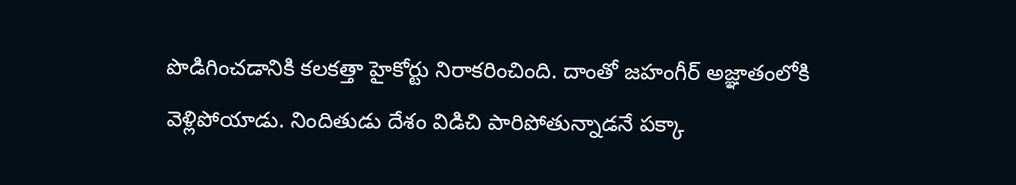పొడిగించడానికి కలకత్తా హైకోర్టు నిరాకరించింది. దాంతో జహంగీర్ అజ్ఞాతంలోకి వెళ్లిపోయాడు. నిందితుడు దేశం విడిచి పారిపోతున్నాడనే పక్కా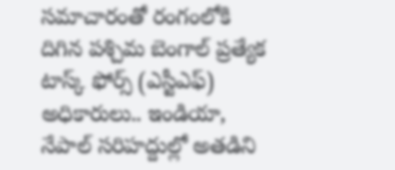సమాచారంతో రంగంలోకి దిగిన పశ్చిమ బెంగాల్ ప్రత్యేక టాస్క్ ఫోర్స్ (ఎస్టీఎఫ్) అధికారులు.. ఇండియా, నేపాల్ సరిహద్దుల్లో అతడిని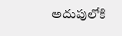అదుపులోకి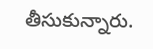తీసుకున్నారు.